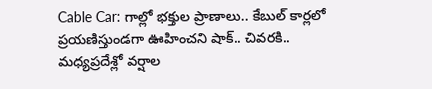Cable Car: గాల్లో భక్తుల ప్రాణాలు.. కేబుల్ కార్లలో ప్రయణిస్తుండగా ఊహించని షాక్.. చివరకి..
మధ్యప్రదేశ్లో వర్షాల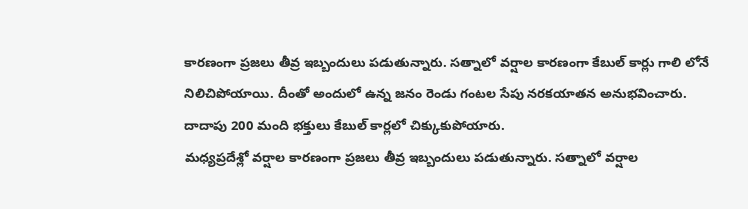కారణంగా ప్రజలు తీవ్ర ఇబ్బందులు పడుతున్నారు. సత్నాలో వర్షాల కారణంగా కేబుల్ కార్లు గాలి లోనే నిలిచిపోయాయి. దీంతో అందులో ఉన్న జనం రెండు గంటల సేపు నరకయాతన అనుభవించారు. దాదాపు 200 మంది భక్తులు కేబుల్ కార్లలో చిక్కుకుపోయారు.
మధ్యప్రదేశ్లో వర్షాల కారణంగా ప్రజలు తీవ్ర ఇబ్బందులు పడుతున్నారు. సత్నాలో వర్షాల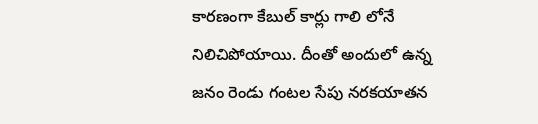కారణంగా కేబుల్ కార్లు గాలి లోనే నిలిచిపోయాయి. దీంతో అందులో ఉన్న జనం రెండు గంటల సేపు నరకయాతన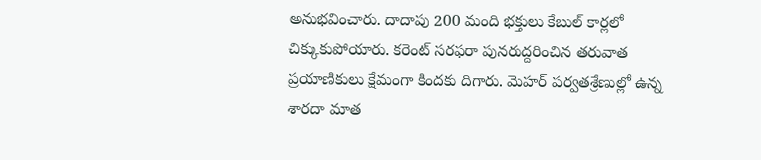అనుభవించారు. దాదాపు 200 మంది భక్తులు కేబుల్ కార్లలో చిక్కుకుపోయారు. కరెంట్ సరఫరా పునరుద్దరించిన తరువాత ప్రయాణికులు క్షేమంగా కిందకు దిగారు. మెహర్ పర్వతశ్రేణుల్లో ఉన్న శారదా మాత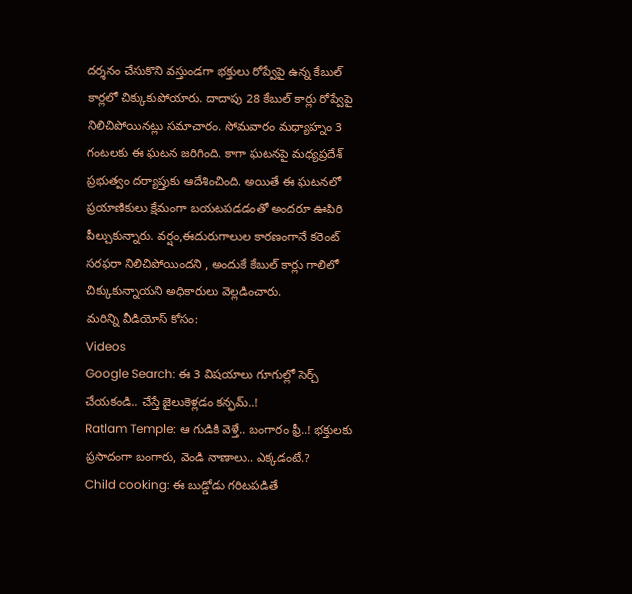దర్శనం చేసుకొని వస్తుండగా భక్తులు రోప్వేపై ఉన్న కేబుల్ కార్లలో చిక్కుకుపోయారు. దాదాపు 28 కేబుల్ కార్లు రోప్వేపై నిలిచిపోయినట్లు సమాచారం. సోమవారం మధ్యాహ్నం 3 గంటలకు ఈ ఘటన జరిగింది. కాగా ఘటనపై మధ్యప్రదేశ్ ప్రభుత్వం దర్యాప్తుకు ఆదేశించింది. అయితే ఈ ఘటనలో ప్రయాణికులు క్షేమంగా బయటపడడంతో అందరూ ఊపిరి పీల్చుకున్నారు. వర్షం,ఈదురుగాలుల కారణంగానే కరెంట్ సరఫరా నిలిచిపోయిందని , అందుకే కేబుల్ కార్లు గాలిలో చిక్కుకున్నాయని అధికారులు వెల్లడించారు.
మరిన్ని వీడియోస్ కోసం:
Videos
Google Search: ఈ 3 విషయాలు గూగుల్లో సెర్చ్ చేయకండి.. చేస్తే జైలుకెళ్లడం కన్ఫమ్..!
Ratlam Temple: ఆ గుడికి వెళ్తే.. బంగారం ఫ్రీ..! భక్తులకు ప్రసాదంగా బంగారు, వెండి నాణాలు.. ఎక్కడంటే.?
Child cooking: ఈ బుడ్డోడు గరిటపడితే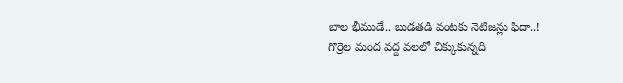బాల భీముడే.. బుడతడి వంటకు నెటిజన్లు ఫిదా..!
గొర్రెల మంద వద్ద వలలో చిక్కుకున్నది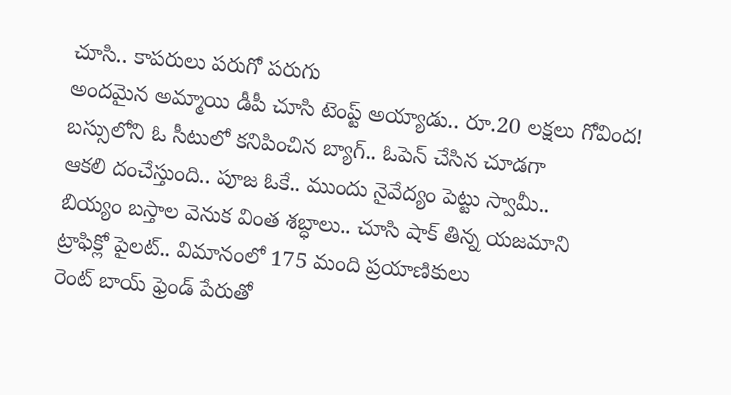చూసి.. కాపరులు పరుగో పరుగు
అందమైన అమ్మాయి డీపీ చూసి టెంప్ట్ అయ్యాడు.. రూ.20 లక్షలు గోవింద!
బస్సులోని ఓ సీటులో కనిపించిన బ్యాగ్.. ఓపెన్ చేసిన చూడగా
ఆకలి దంచేస్తుంది.. పూజ ఓకే.. ముందు నైవేద్యం పెట్టు స్వామీ..
బియ్యం బస్తాల వెనుక వింత శబ్ధాలు.. చూసి షాక్ తిన్న యజమాని
ట్రాఫిక్లో పైలట్.. విమానంలో 175 మంది ప్రయాణికులు
రెంట్ బాయ్ ఫ్రెండ్ పేరుతో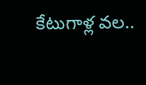కేటుగాళ్ల వల..